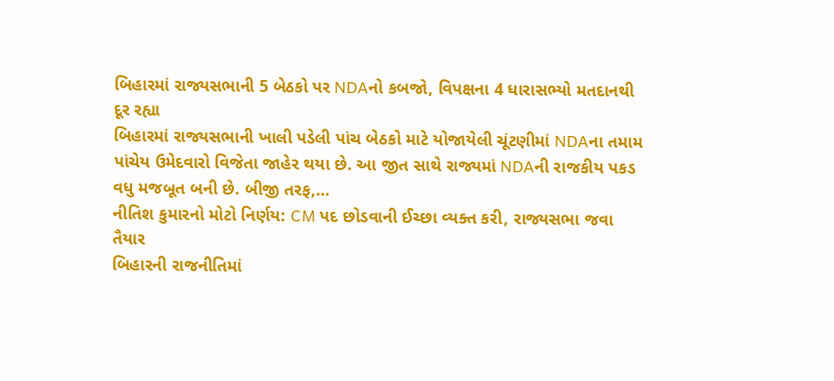બિહારમાં રાજ્યસભાની 5 બેઠકો પર NDAનો કબજો, વિપક્ષના 4 ધારાસભ્યો મતદાનથી દૂર રહ્યા
બિહારમાં રાજ્યસભાની ખાલી પડેલી પાંચ બેઠકો માટે યોજાયેલી ચૂંટણીમાં NDAના તમામ પાંચેય ઉમેદવારો વિજેતા જાહેર થયા છે. આ જીત સાથે રાજ્યમાં NDAની રાજકીય પકડ વધુ મજબૂત બની છે. બીજી તરફ,…
નીતિશ કુમારનો મોટો નિર્ણય: CM પદ છોડવાની ઈચ્છા વ્યક્ત કરી, રાજ્યસભા જવા તૈયાર
બિહારની રાજનીતિમાં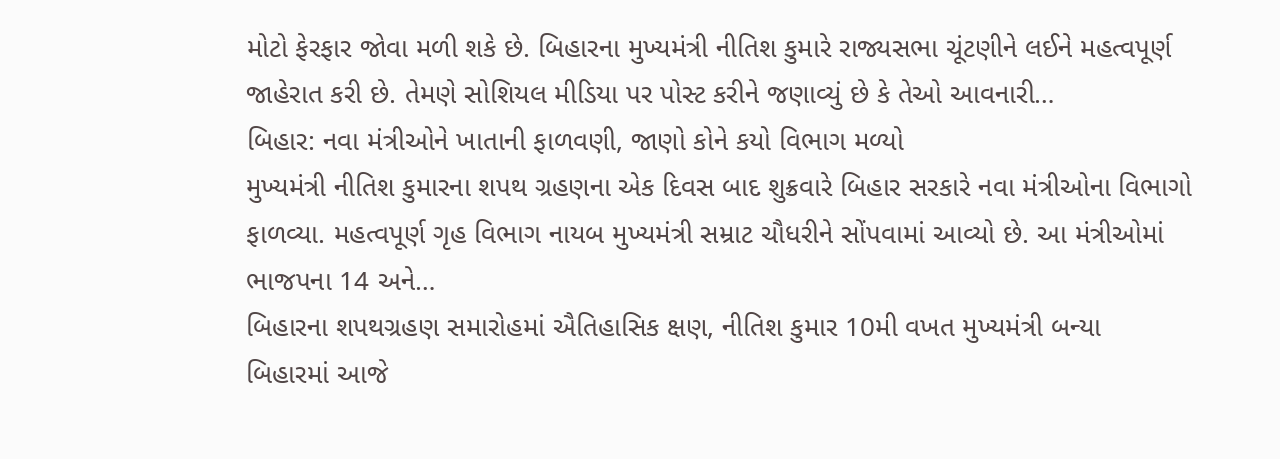મોટો ફેરફાર જોવા મળી શકે છે. બિહારના મુખ્યમંત્રી નીતિશ કુમારે રાજ્યસભા ચૂંટણીને લઈને મહત્વપૂર્ણ જાહેરાત કરી છે. તેમણે સોશિયલ મીડિયા પર પોસ્ટ કરીને જણાવ્યું છે કે તેઓ આવનારી…
બિહાર: નવા મંત્રીઓને ખાતાની ફાળવણી, જાણો કોને કયો વિભાગ મળ્યો
મુખ્યમંત્રી નીતિશ કુમારના શપથ ગ્રહણના એક દિવસ બાદ શુક્રવારે બિહાર સરકારે નવા મંત્રીઓના વિભાગો ફાળવ્યા. મહત્વપૂર્ણ ગૃહ વિભાગ નાયબ મુખ્યમંત્રી સમ્રાટ ચૌધરીને સોંપવામાં આવ્યો છે. આ મંત્રીઓમાં ભાજપના 14 અને…
બિહારના શપથગ્રહણ સમારોહમાં ઐતિહાસિક ક્ષણ, નીતિશ કુમાર 10મી વખત મુખ્યમંત્રી બન્યા
બિહારમાં આજે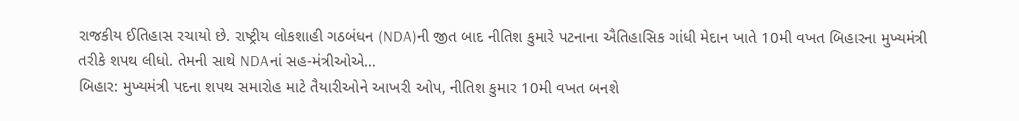રાજકીય ઈતિહાસ રચાયો છે. રાષ્ટ્રીય લોકશાહી ગઠબંધન (NDA)ની જીત બાદ નીતિશ કુમારે પટનાના ઐતિહાસિક ગાંધી મેદાન ખાતે 10મી વખત બિહારના મુખ્યમંત્રી તરીકે શપથ લીધો. તેમની સાથે NDAનાં સહ-મંત્રીઓએ…
બિહાર: મુખ્યમંત્રી પદના શપથ સમારોહ માટે તૈયારીઓને આખરી ઓપ, નીતિશ કુમાર 10મી વખત બનશે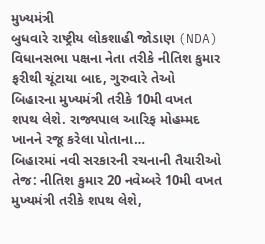મુખ્યમંત્રી
બુધવારે રાષ્ટ્રીય લોકશાહી જોડાણ (NDA) વિધાનસભા પક્ષના નેતા તરીકે નીતિશ કુમાર ફરીથી ચૂંટાયા બાદ, ગુરુવારે તેઓ બિહારના મુખ્યમંત્રી તરીકે 10મી વખત શપથ લેશે. રાજ્યપાલ આરિફ મોહમ્મદ ખાનને રજૂ કરેલા પોતાના…
બિહારમાં નવી સરકારની રચનાની તૈયારીઓ તેજ: નીતિશ કુમાર 20 નવેમ્બરે 10મી વખત મુખ્યમંત્રી તરીકે શપથ લેશે,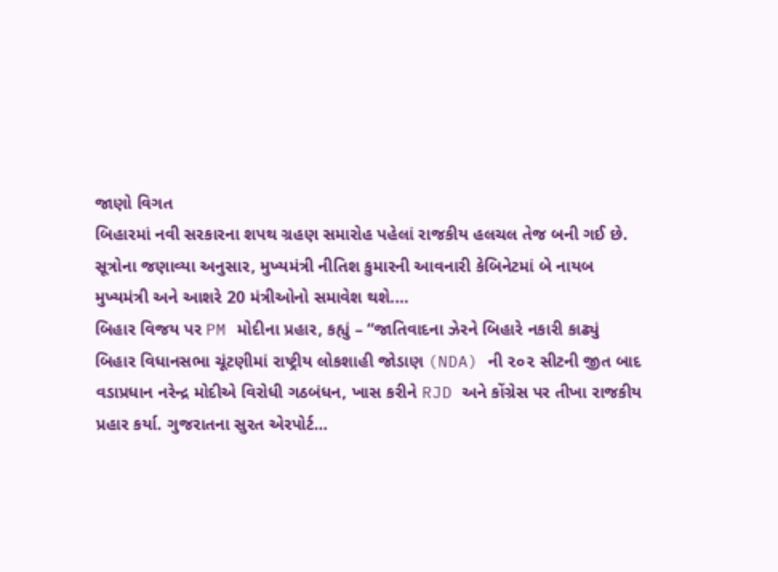જાણો વિગત
બિહારમાં નવી સરકારના શપથ ગ્રહણ સમારોહ પહેલાં રાજકીય હલચલ તેજ બની ગઈ છે. સૂત્રોના જણાવ્યા અનુસાર, મુખ્યમંત્રી નીતિશ કુમારની આવનારી કેબિનેટમાં બે નાયબ મુખ્યમંત્રી અને આશરે 20 મંત્રીઓનો સમાવેશ થશે.…
બિહાર વિજય પર PM મોદીના પ્રહાર, કહ્યું – “જાતિવાદના ઝેરને બિહારે નકારી કાઢ્યું
બિહાર વિધાનસભા ચૂંટણીમાં રાષ્ટ્રીય લોકશાહી જોડાણ (NDA) ની ૨૦૨ સીટની જીત બાદ વડાપ્રધાન નરેન્દ્ર મોદીએ વિરોધી ગઠબંધન, ખાસ કરીને RJD અને કોંગ્રેસ પર તીખા રાજકીય પ્રહાર કર્યા. ગુજરાતના સુરત એરપોર્ટ…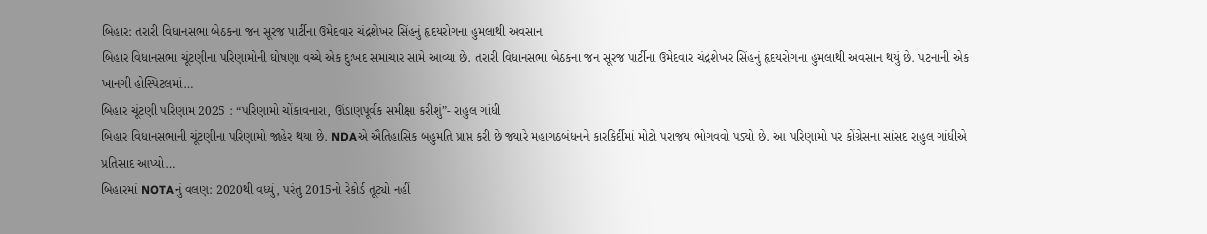બિહાર: તરારી વિધાનસભા બેઠકના જન સૂરજ પાર્ટીના ઉમેદવાર ચંદ્રશેખર સિંહનું હૃદયરોગના હુમલાથી અવસાન
બિહાર વિધાનસભા ચૂંટણીના પરિણામોની ઘોષણા વચ્ચે એક દુઃખદ સમાચાર સામે આવ્યા છે. તરારી વિધાનસભા બેઠકના જન સૂરજ પાર્ટીના ઉમેદવાર ચંદ્રશેખર સિંહનું હૃદયરોગના હુમલાથી અવસાન થયું છે. પટનાની એક ખાનગી હોસ્પિટલમાં…
બિહાર ચૂંટણી પરિણામ 2025 : “પરિણામો ચોંકાવનારા, ઊંડાણપૂર્વક સમીક્ષા કરીશું”- રાહુલ ગાંધી
બિહાર વિધાનસભાની ચૂંટણીના પરિણામો જાહેર થયા છે. NDAએ ઐતિહાસિક બહુમતિ પ્રાપ્ત કરી છે જ્યારે મહાગઠબંધનને કારકિર્દીમાં મોટો પરાજય ભોગવવો પડ્યો છે. આ પરિણામો પર કોંગ્રેસના સાંસદ રાહુલ ગાંધીએ પ્રતિસાદ આપ્યો…
બિહારમાં NOTAનું વલણ: 2020થી વધ્યું, પરંતુ 2015નો રેકોર્ડ તૂટ્યો નહીં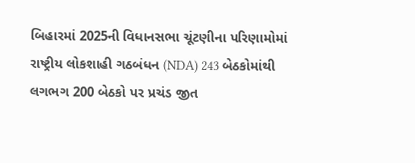બિહારમાં 2025ની વિધાનસભા ચૂંટણીના પરિણામોમાં રાષ્ટ્રીય લોકશાહી ગઠબંધન (NDA) 243 બેઠકોમાંથી લગભગ 200 બેઠકો પર પ્રચંડ જીત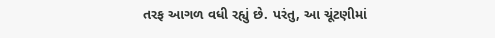તરફ આગળ વધી રહ્યું છે. પરંતુ, આ ચૂંટણીમાં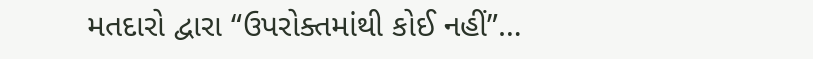મતદારો દ્વારા “ઉપરોક્તમાંથી કોઈ નહીં”…